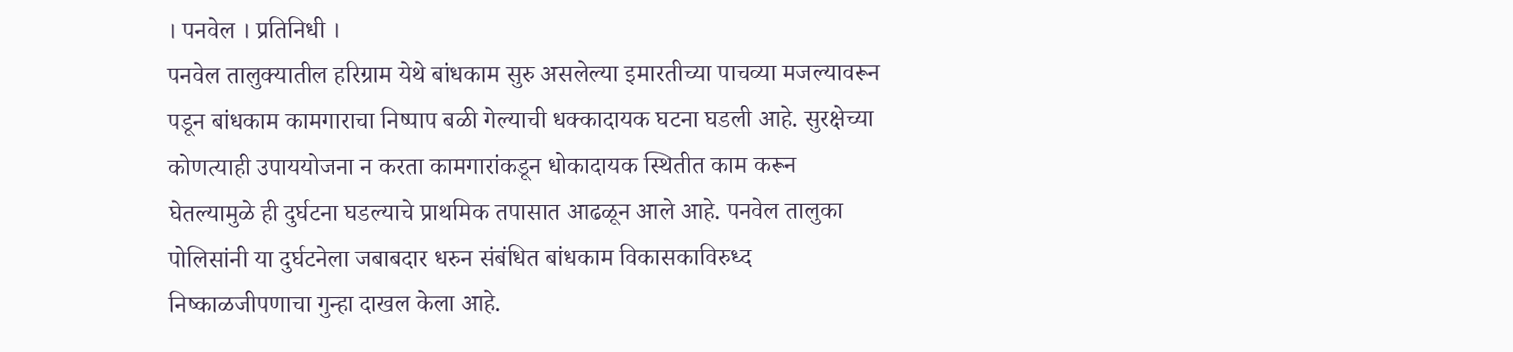। पनवेल । प्रतिनिधी ।
पनवेल तालुक्यातील हरिग्राम येथे बांधकाम सुरु असलेल्या इमारतीच्या पाचव्या मजल्यावरून पडून बांधकाम कामगाराचा निष्पाप बळी गेल्याची धक्कादायक घटना घडली आहे. सुरक्षेच्या कोणत्याही उपाययोजना न करता कामगारांकडून धोकादायक स्थितीत काम करून घेतल्यामुळे ही दुर्घटना घडल्याचे प्राथमिक तपासात आढळून आले आहे. पनवेल तालुका पोलिसांनी या दुर्घटनेला जबाबदार धरुन संबंधित बांधकाम विकासकाविरुध्द निष्काळजीपणाचा गुन्हा दाखल केला आहे.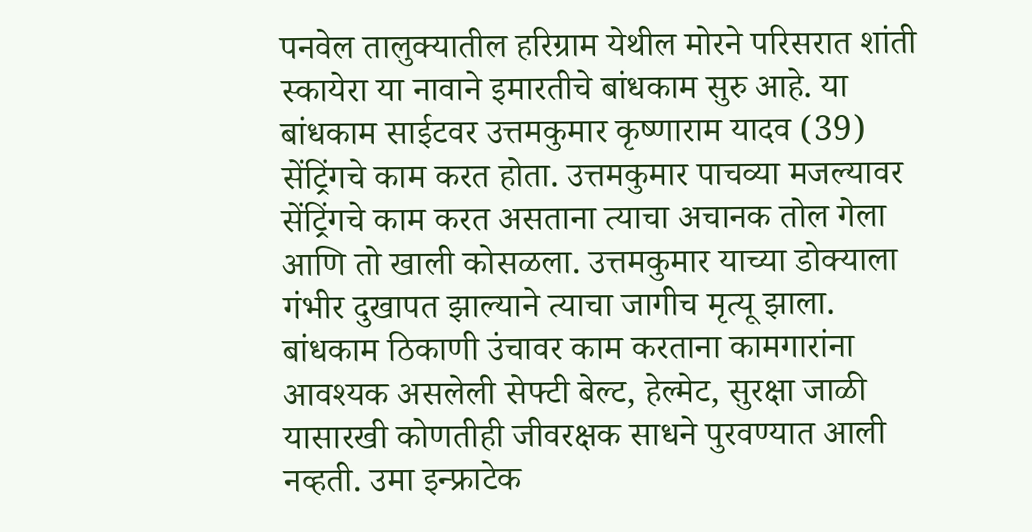पनवेल तालुक्यातील हरिग्राम येथील मोरने परिसरात शांती स्कायेरा या नावाने इमारतीचे बांधकाम सुरु आहे. या बांधकाम साईटवर उत्तमकुमार कृष्णाराम यादव (39) सेंट्रिंगचे काम करत होता. उत्तमकुमार पाचव्या मजल्यावर सेंट्रिंगचे काम करत असताना त्याचा अचानक तोल गेला आणि तो खाली कोसळला. उत्तमकुमार याच्या डोक्याला गंभीर दुखापत झाल्याने त्याचा जागीच मृत्यू झाला.
बांधकाम ठिकाणी उंचावर काम करताना कामगारांना आवश्यक असलेली सेफ्टी बेल्ट, हेल्मेट, सुरक्षा जाळी यासारखी कोणतीही जीवरक्षक साधने पुरवण्यात आली नव्हती. उमा इन्फ्राटेक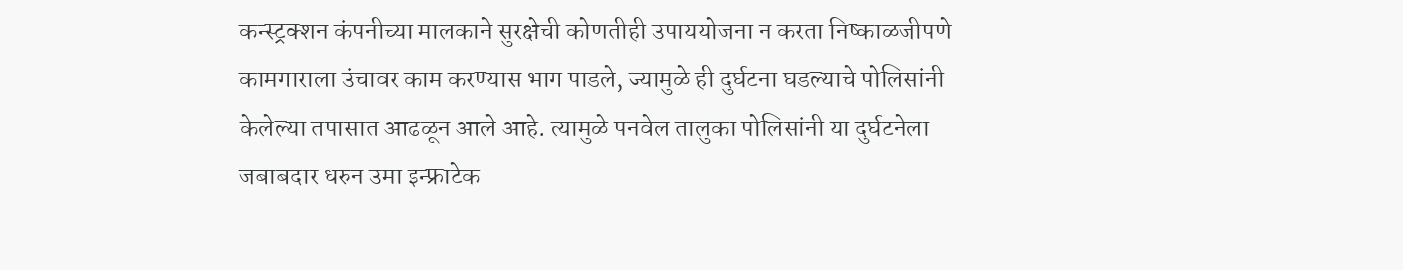कन्स्ट्रक्शन कंपनीच्या मालकाने सुरक्षेची कोणतीही उपाययोजना न करता निष्काळजीपणे कामगाराला उंचावर काम करण्यास भाग पाडले, ज्यामुळे ही दुर्घटना घडल्याचे पोलिसांनी केलेल्या तपासात आढळून आले आहे. त्यामुळे पनवेल तालुका पोलिसांनी या दुर्घटनेला जबाबदार धरुन उमा इन्फ्राटेक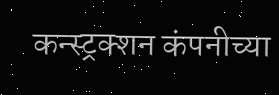कन्स्ट्रक्शन कंपनीच्या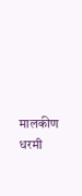मालकीण धरमी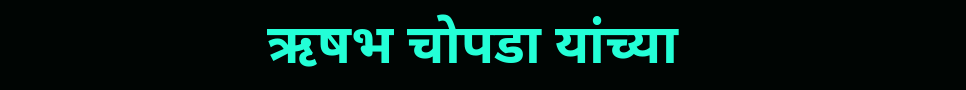ऋषभ चोपडा यांच्या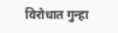विरोधात गुन्हा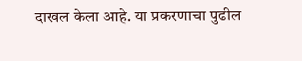दाखल केला आहे. या प्रकरणाचा पुढील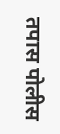तपास पोलीस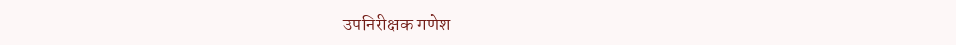उपनिरीक्षक गणेश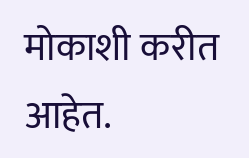मोकाशी करीत आहेत.